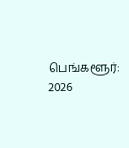பெங்களூர்: 2026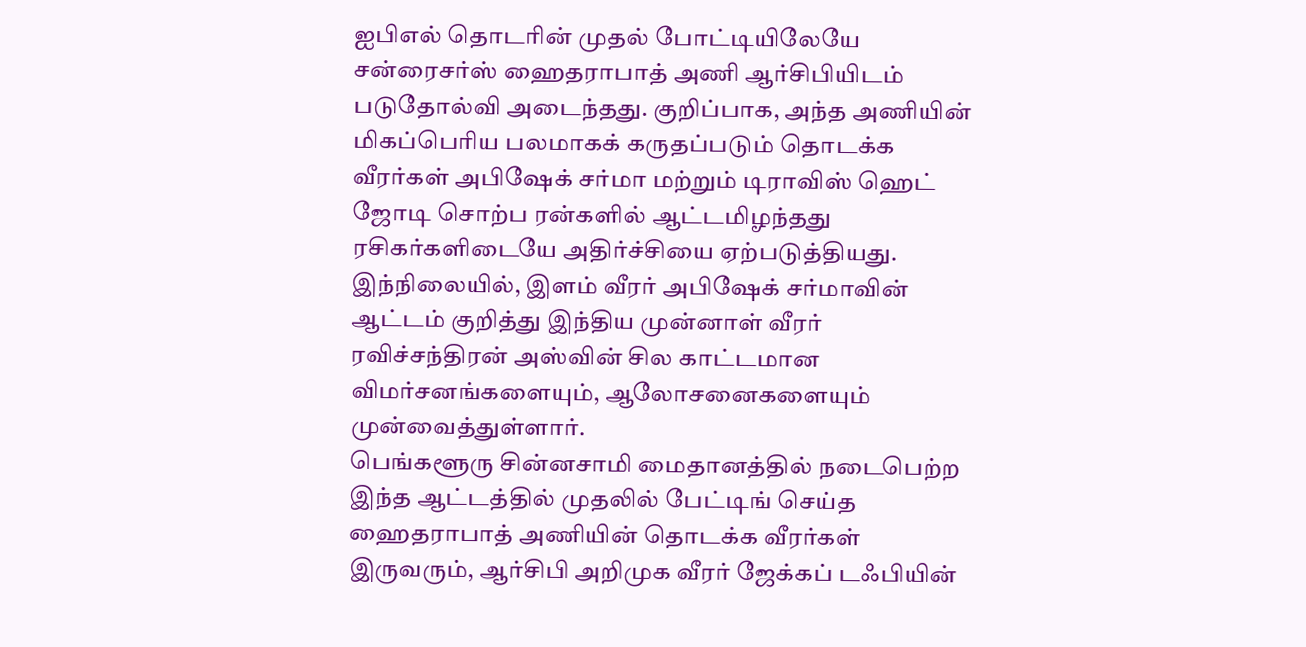ஐபிஎல் தொடரின் முதல் போட்டியிலேயே சன்ரைசர்ஸ் ஹைதராபாத் அணி ஆர்சிபியிடம் படுதோல்வி அடைந்தது. குறிப்பாக, அந்த அணியின் மிகப்பெரிய பலமாகக் கருதப்படும் தொடக்க வீரர்கள் அபிஷேக் சர்மா மற்றும் டிராவிஸ் ஹெட் ஜோடி சொற்ப ரன்களில் ஆட்டமிழந்தது ரசிகர்களிடையே அதிர்ச்சியை ஏற்படுத்தியது. இந்நிலையில், இளம் வீரர் அபிஷேக் சர்மாவின் ஆட்டம் குறித்து இந்திய முன்னாள் வீரர் ரவிச்சந்திரன் அஸ்வின் சில காட்டமான விமர்சனங்களையும், ஆலோசனைகளையும் முன்வைத்துள்ளார்.
பெங்களூரு சின்னசாமி மைதானத்தில் நடைபெற்ற இந்த ஆட்டத்தில் முதலில் பேட்டிங் செய்த ஹைதராபாத் அணியின் தொடக்க வீரர்கள் இருவரும், ஆர்சிபி அறிமுக வீரர் ஜேக்கப் டஃபியின்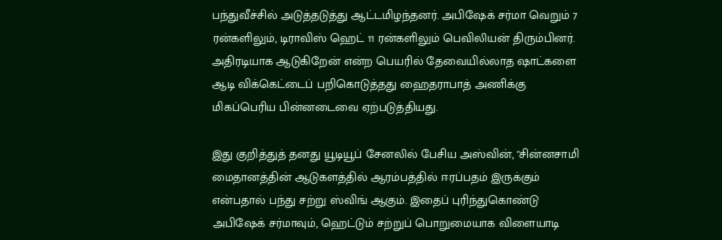பந்துவீச்சில் அடுத்தடுத்து ஆட்டமிழந்தனர். அபிஷேக் சர்மா வெறும் 7 ரன்களிலும், டிராவிஸ் ஹெட் 11 ரன்களிலும் பெவிலியன் திரும்பினர். அதிரடியாக ஆடுகிறேன் என்ற பெயரில் தேவையில்லாத ஷாட்களை ஆடி விக்கெட்டைப் பறிகொடுத்தது ஹைதராபாத் அணிக்கு மிகப்பெரிய பின்னடைவை ஏற்படுத்தியது.

இது குறித்துத் தனது யூடியூப் சேனலில் பேசிய அஸ்வின், "சின்னசாமி மைதானத்தின் ஆடுகளத்தில் ஆரம்பத்தில் ஈரப்பதம் இருக்கும் என்பதால் பந்து சற்று ஸ்விங் ஆகும். இதைப் புரிந்துகொண்டு அபிஷேக் சர்மாவும், ஹெட்டும் சற்றுப் பொறுமையாக விளையாடி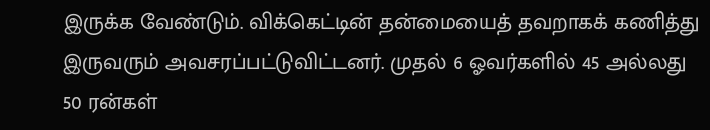இருக்க வேண்டும். விக்கெட்டின் தன்மையைத் தவறாகக் கணித்து இருவரும் அவசரப்பட்டுவிட்டனர். முதல் 6 ஓவர்களில் 45 அல்லது 50 ரன்கள்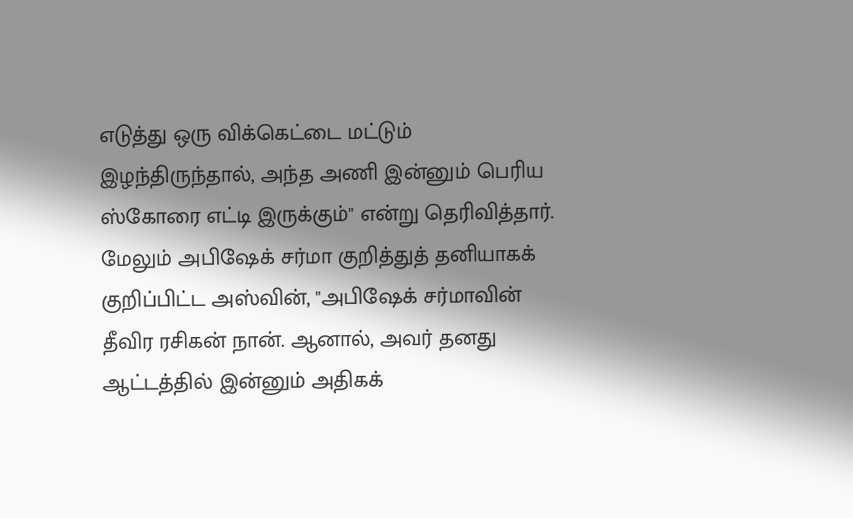எடுத்து ஒரு விக்கெட்டை மட்டும் இழந்திருந்தால், அந்த அணி இன்னும் பெரிய ஸ்கோரை எட்டி இருக்கும்" என்று தெரிவித்தார்.
மேலும் அபிஷேக் சர்மா குறித்துத் தனியாகக் குறிப்பிட்ட அஸ்வின், "அபிஷேக் சர்மாவின் தீவிர ரசிகன் நான். ஆனால், அவர் தனது ஆட்டத்தில் இன்னும் அதிகக்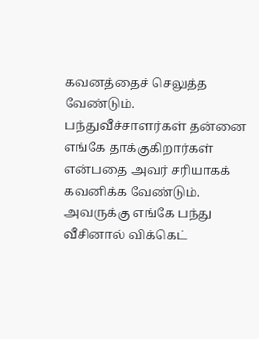கவனத்தைச் செலுத்த வேண்டும். பந்துவீச்சாளர்கள் தன்னை எங்கே தாக்குகிறார்கள் என்பதை அவர் சரியாகக் கவனிக்க வேண்டும். அவருக்கு எங்கே பந்து வீசினால் விக்கெட்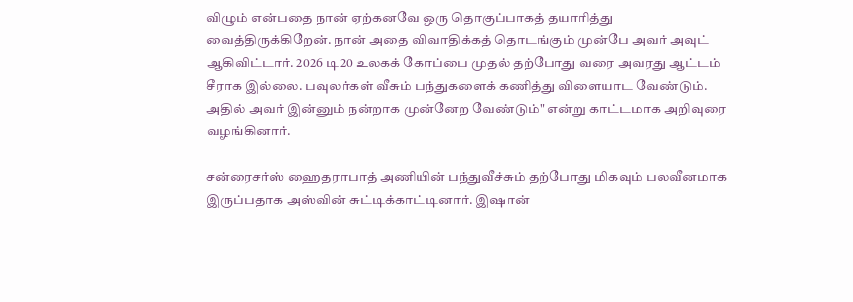விழும் என்பதை நான் ஏற்கனவே ஒரு தொகுப்பாகத் தயாரித்து வைத்திருக்கிறேன். நான் அதை விவாதிக்கத் தொடங்கும் முன்பே அவர் அவுட் ஆகிவிட்டார். 2026 டி20 உலகக் கோப்பை முதல் தற்போது வரை அவரது ஆட்டம் சீராக இல்லை. பவுலர்கள் வீசும் பந்துகளைக் கணித்து விளையாட வேண்டும். அதில் அவர் இன்னும் நன்றாக முன்னேற வேண்டும்" என்று காட்டமாக அறிவுரை வழங்கினார்.

சன்ரைசர்ஸ் ஹைதராபாத் அணியின் பந்துவீச்சும் தற்போது மிகவும் பலவீனமாக இருப்பதாக அஸ்வின் சுட்டிக்காட்டினார். இஷான்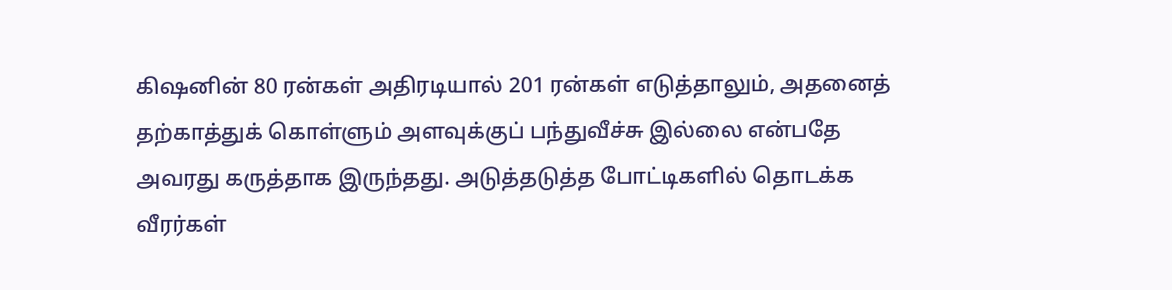கிஷனின் 80 ரன்கள் அதிரடியால் 201 ரன்கள் எடுத்தாலும், அதனைத் தற்காத்துக் கொள்ளும் அளவுக்குப் பந்துவீச்சு இல்லை என்பதே அவரது கருத்தாக இருந்தது. அடுத்தடுத்த போட்டிகளில் தொடக்க வீரர்கள்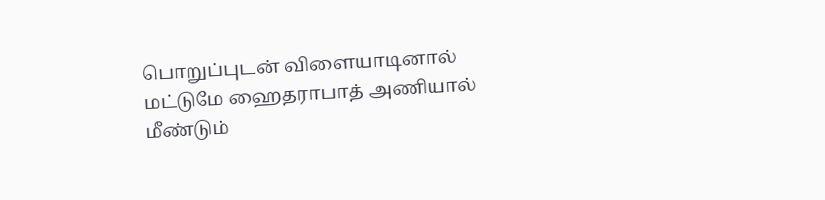பொறுப்புடன் விளையாடினால் மட்டுமே ஹைதராபாத் அணியால் மீண்டும்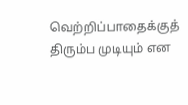வெற்றிப்பாதைக்குத் திரும்ப முடியும் என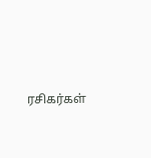ரசிகர்கள்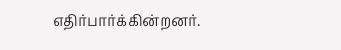எதிர்பார்க்கின்றனர்.